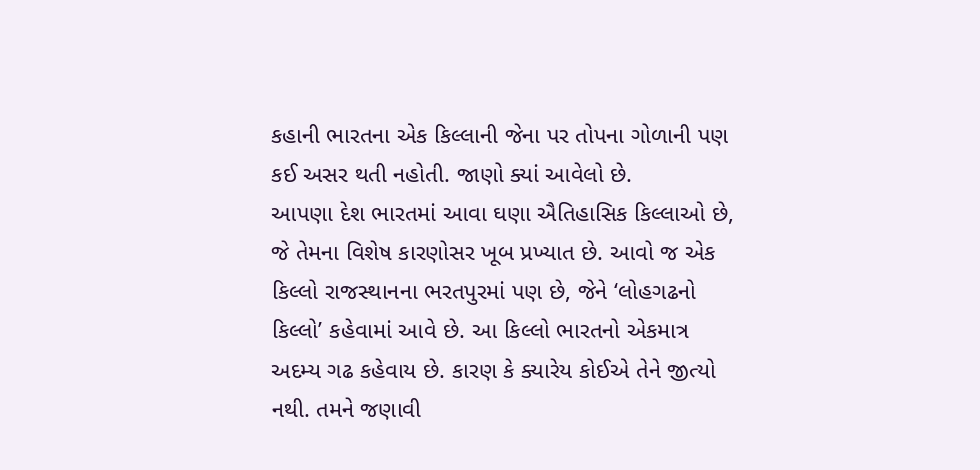કહાની ભારતના એક કિલ્લાની જેના પર તોપના ગોળાની પણ કઈ અસર થતી નહોતી. જાણો ક્યાં આવેલો છે.
આપણા દેશ ભારતમાં આવા ઘણા ઐતિહાસિક કિલ્લાઓ છે, જે તેમના વિશેષ કારણોસર ખૂબ પ્રખ્યાત છે. આવો જ એક કિલ્લો રાજસ્થાનના ભરતપુરમાં પણ છે, જેને ‘લોહગઢનો કિલ્લો’ કહેવામાં આવે છે. આ કિલ્લો ભારતનો એકમાત્ર અદમ્ય ગઢ કહેવાય છે. કારણ કે ક્યારેય કોઈએ તેને જીત્યો નથી. તમને જણાવી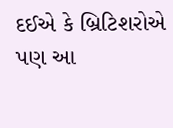દઈએ કે બ્રિટિશરોએ પણ આ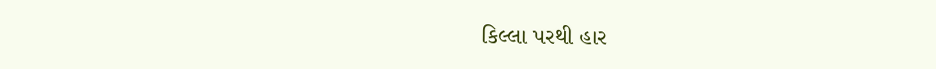કિલ્લા પરથી હાર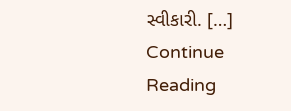સ્વીકારી. […]
Continue Reading